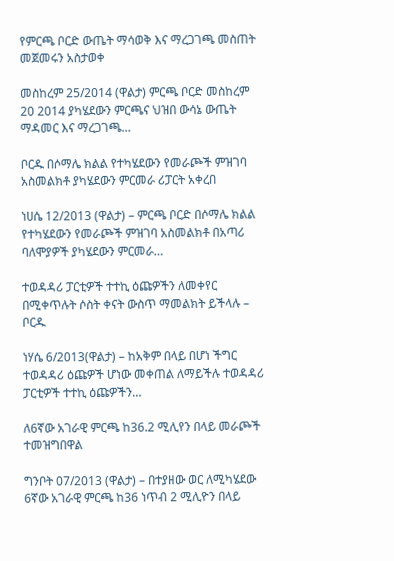የምርጫ ቦርድ ውጤት ማሳወቅ እና ማረጋገጫ መስጠት መጀመሩን አስታወቀ

መስከረም 25/2014 (ዋልታ) ምርጫ ቦርድ መስከረም 20 2014 ያካሄደውን ምርጫና ህዝበ ውሳኔ ውጤት ማዳመር እና ማረጋገጫ…

ቦርዱ በሶማሌ ክልል የተካሄደውን የመራጮች ምዝገባ አስመልክቶ ያካሄደውን ምርመራ ሪፓርት አቀረበ

ነሀሴ 12/2013 (ዋልታ) – ምርጫ ቦርድ በሶማሌ ክልል የተካሄደውን የመራጮች ምዝገባ አስመልክቶ በአጣሪ ባለሞያዎች ያካሄደውን ምርመራ…

ተወዳዳሪ ፓርቲዎች ተተኪ ዕጩዎችን ለመቀየር በሚቀጥሉት ሶስት ቀናት ውስጥ ማመልክት ይችላሉ – ቦርዱ

ነሃሴ 6/2013(ዋልታ) – ከአቅም በላይ በሆነ ችግር ተወዳዳሪ ዕጩዎች ሆነው መቀጠል ለማይችሉ ተወዳዳሪ ፓርቲዎች ተተኪ ዕጩዎችን…

ለ6ኛው አገራዊ ምርጫ ከ36.2 ሚሊየን በላይ መራጮች ተመዝግበዋል

ግንቦት 07/2013 (ዋልታ) – በተያዘው ወር ለሚካሄደው 6ኛው አገራዊ ምርጫ ከ36 ነጥብ 2 ሚሊዮን በላይ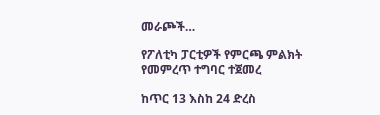መራጮች…

የፖለቲካ ፓርቲዎች የምርጫ ምልክት የመምረጥ ተግባር ተጀመረ

ከጥር 13 እስከ 24 ድረስ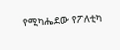የሚካሔደው የፖለቲካ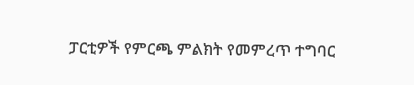ፓርቲዎች የምርጫ ምልክት የመምረጥ ተግባር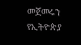መጀመሩን የኢትዮጵያ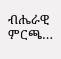ብሔራዊ ምርጫ…